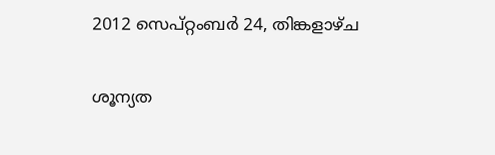2012 സെപ്റ്റംബർ 24, തിങ്കളാഴ്‌ച

ശൂന്യത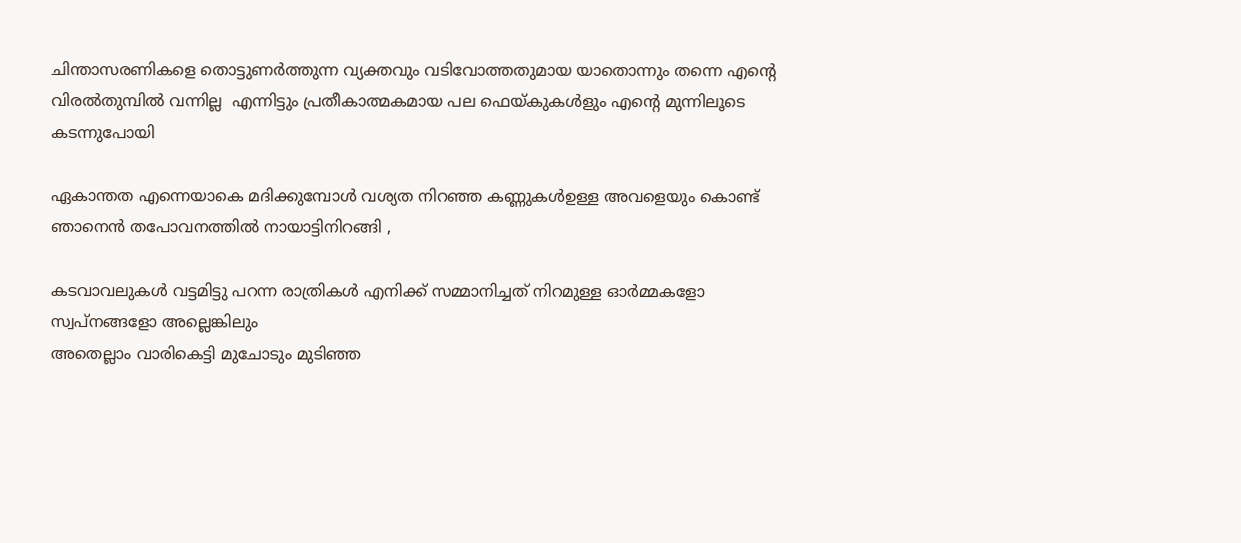ചിന്താസരണികളെ തൊട്ടുണര്‍ത്തുന്ന വ്യക്തവും വടിവോത്തതുമായ യാതൊന്നും തന്നെ എന്റെ വിരല്‍തുമ്പില്‍ വന്നില്ല  എന്നിട്ടും പ്രതീകാത്മകമായ പല ഫെയ്കുകള്‍ളും എന്റെ മുന്നിലൂടെ കടന്നുപോയി

ഏകാന്തത എന്നെയാകെ മദിക്കുമ്പോള്‍ വശ്യത നിറഞ്ഞ കണ്ണുകള്‍ഉള്ള അവളെയും കൊണ്ട്  ഞാനെന്‍ തപോവനത്തില്‍ നായാട്ടിനിറങ്ങി ,

കടവാവലുകള്‍ വട്ടമിട്ടു പറന്ന രാത്രികള്‍ എനിക്ക് സമ്മാനിച്ചത് നിറമുള്ള ഓര്‍മ്മകളോ സ്വപ്നങ്ങളോ അല്ലെങ്കിലും
അതെല്ലാം വാരികെട്ടി മുചോടും മുടിഞ്ഞ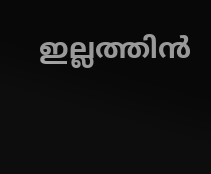ഇല്ലത്തിന്‍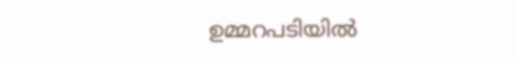ഉമ്മറപടിയില്‍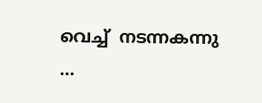വെച്ച്  നടന്നകന്നു ...